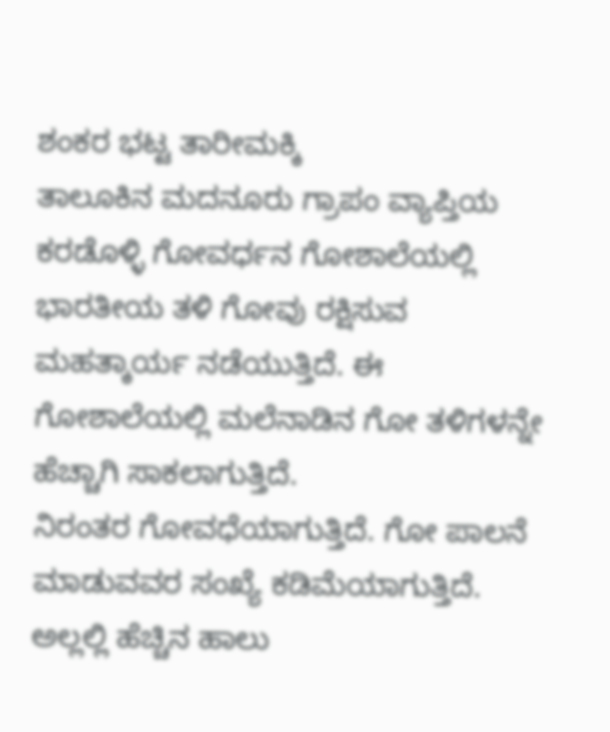ಶಂಕರ ಭಟ್ಟ ತಾರೀಮಕ್ಕಿ
ತಾಲೂಕಿನ ಮದನೂರು ಗ್ರಾಪಂ ವ್ಯಾಪ್ತಿಯ ಕರಡೊಳ್ಳಿ ಗೋವರ್ಧನ ಗೋಶಾಲೆಯಲ್ಲಿ ಭಾರತೀಯ ತಳಿ ಗೋವು ರಕ್ಷಿಸುವ ಮಹತ್ಕಾರ್ಯ ನಡೆಯುತ್ತಿದೆ. ಈ ಗೋಶಾಲೆಯಲ್ಲಿ ಮಲೆನಾಡಿನ ಗೋ ತಳಿಗಳನ್ನೇ ಹೆಚ್ಚಾಗಿ ಸಾಕಲಾಗುತ್ತಿದೆ.
ನಿರಂತರ ಗೋವಧೆಯಾಗುತ್ತಿದೆ. ಗೋ ಪಾಲನೆ ಮಾಡುವವರ ಸಂಖ್ಯೆ ಕಡಿಮೆಯಾಗುತ್ತಿದೆ. ಅಲ್ಲಲ್ಲಿ ಹೆಚ್ಚಿನ ಹಾಲು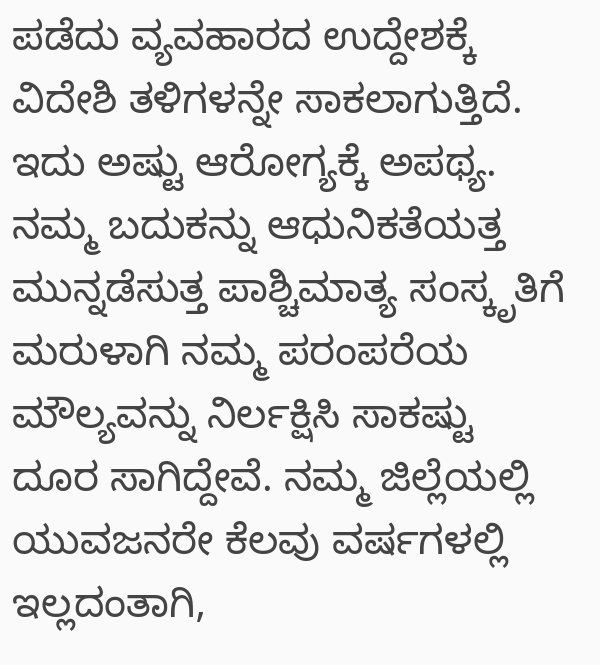ಪಡೆದು ವ್ಯವಹಾರದ ಉದ್ದೇಶಕ್ಕೆ ವಿದೇಶಿ ತಳಿಗಳನ್ನೇ ಸಾಕಲಾಗುತ್ತಿದೆ. ಇದು ಅಷ್ಟು ಆರೋಗ್ಯಕ್ಕೆ ಅಪಥ್ಯ. ನಮ್ಮ ಬದುಕನ್ನು ಆಧುನಿಕತೆಯತ್ತ ಮುನ್ನಡೆಸುತ್ತ ಪಾಶ್ಚಿಮಾತ್ಯ ಸಂಸ್ಕೃತಿಗೆ ಮರುಳಾಗಿ ನಮ್ಮ ಪರಂಪರೆಯ ಮೌಲ್ಯವನ್ನು ನಿರ್ಲಕ್ಷಿಸಿ ಸಾಕಷ್ಟು ದೂರ ಸಾಗಿದ್ದೇವೆ. ನಮ್ಮ ಜಿಲ್ಲೆಯಲ್ಲಿ ಯುವಜನರೇ ಕೆಲವು ವರ್ಷಗಳಲ್ಲಿ ಇಲ್ಲದಂತಾಗಿ,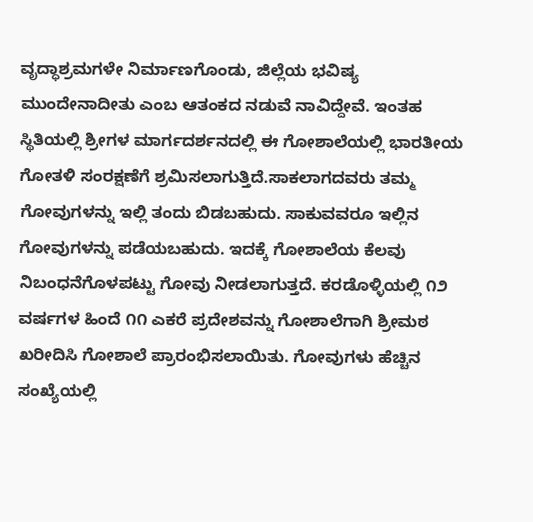ವೃದ್ಧಾಶ್ರಮಗಳೇ ನಿರ್ಮಾಣಗೊಂಡು, ಜಿಲ್ಲೆಯ ಭವಿಷ್ಯ ಮುಂದೇನಾದೀತು ಎಂಬ ಆತಂಕದ ನಡುವೆ ನಾವಿದ್ದೇವೆ. ಇಂತಹ ಸ್ಥಿತಿಯಲ್ಲಿ ಶ್ರೀಗಳ ಮಾರ್ಗದರ್ಶನದಲ್ಲಿ ಈ ಗೋಶಾಲೆಯಲ್ಲಿ ಭಾರತೀಯ ಗೋತಳಿ ಸಂರಕ್ಷಣೆಗೆ ಶ್ರಮಿಸಲಾಗುತ್ತಿದೆ.ಸಾಕಲಾಗದವರು ತಮ್ಮ ಗೋವುಗಳನ್ನು ಇಲ್ಲಿ ತಂದು ಬಿಡಬಹುದು. ಸಾಕುವವರೂ ಇಲ್ಲಿನ ಗೋವುಗಳನ್ನು ಪಡೆಯಬಹುದು. ಇದಕ್ಕೆ ಗೋಶಾಲೆಯ ಕೆಲವು ನಿಬಂಧನೆಗೊಳಪಟ್ಟು ಗೋವು ನೀಡಲಾಗುತ್ತದೆ. ಕರಡೊಳ್ಳಿಯಲ್ಲಿ ೧೨ ವರ್ಷಗಳ ಹಿಂದೆ ೧೧ ಎಕರೆ ಪ್ರದೇಶವನ್ನು ಗೋಶಾಲೆಗಾಗಿ ಶ್ರೀಮಠ ಖರೀದಿಸಿ ಗೋಶಾಲೆ ಪ್ರಾರಂಭಿಸಲಾಯಿತು. ಗೋವುಗಳು ಹೆಚ್ಚಿನ ಸಂಖ್ಯೆಯಲ್ಲಿ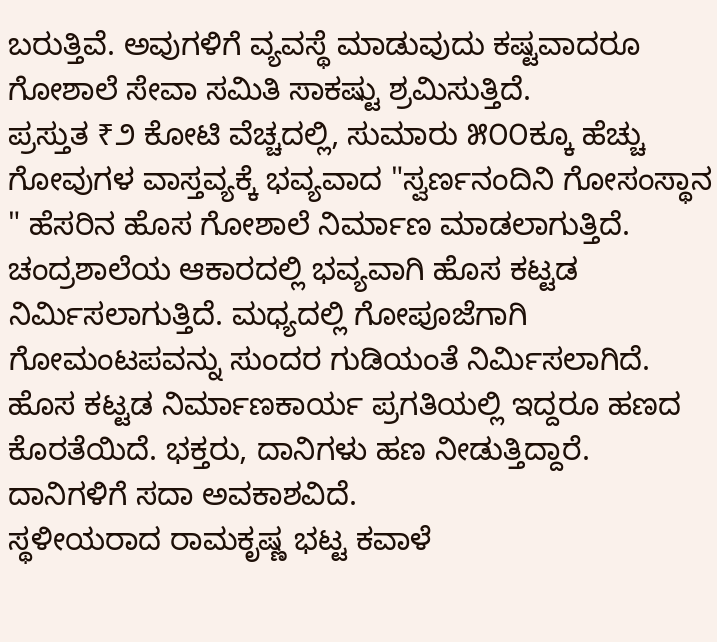ಬರುತ್ತಿವೆ. ಅವುಗಳಿಗೆ ವ್ಯವಸ್ಥೆ ಮಾಡುವುದು ಕಷ್ಟವಾದರೂ ಗೋಶಾಲೆ ಸೇವಾ ಸಮಿತಿ ಸಾಕಷ್ಟು ಶ್ರಮಿಸುತ್ತಿದೆ.
ಪ್ರಸ್ತುತ ₹೨ ಕೋಟಿ ವೆಚ್ಚದಲ್ಲಿ, ಸುಮಾರು ೫೦೦ಕ್ಕೂ ಹೆಚ್ಚು ಗೋವುಗಳ ವಾಸ್ತವ್ಯಕ್ಕೆ ಭವ್ಯವಾದ "ಸ್ವರ್ಣನಂದಿನಿ ಗೋಸಂಸ್ಥಾನ " ಹೆಸರಿನ ಹೊಸ ಗೋಶಾಲೆ ನಿರ್ಮಾಣ ಮಾಡಲಾಗುತ್ತಿದೆ. ಚಂದ್ರಶಾಲೆಯ ಆಕಾರದಲ್ಲಿ ಭವ್ಯವಾಗಿ ಹೊಸ ಕಟ್ಟಡ ನಿರ್ಮಿಸಲಾಗುತ್ತಿದೆ. ಮಧ್ಯದಲ್ಲಿ ಗೋಪೂಜೆಗಾಗಿ ಗೋಮಂಟಪವನ್ನು ಸುಂದರ ಗುಡಿಯಂತೆ ನಿರ್ಮಿಸಲಾಗಿದೆ. ಹೊಸ ಕಟ್ಟಡ ನಿರ್ಮಾಣಕಾರ್ಯ ಪ್ರಗತಿಯಲ್ಲಿ ಇದ್ದರೂ ಹಣದ ಕೊರತೆಯಿದೆ. ಭಕ್ತರು, ದಾನಿಗಳು ಹಣ ನೀಡುತ್ತಿದ್ದಾರೆ. ದಾನಿಗಳಿಗೆ ಸದಾ ಅವಕಾಶವಿದೆ.
ಸ್ಥಳೀಯರಾದ ರಾಮಕೃಷ್ಣ ಭಟ್ಟ ಕವಾಳೆ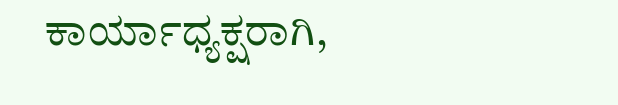ಕಾರ್ಯಾಧ್ಯಕ್ಷರಾಗಿ,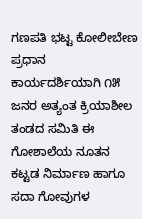ಗಣಪತಿ ಭಟ್ಟ ಕೋಲೀಬೇಣ ಪ್ರಧಾನ ಕಾರ್ಯದರ್ಶಿಯಾಗಿ ೧೫ ಜನರ ಅತ್ಯಂತ ಕ್ರಿಯಾಶೀಲ ತಂಡದ ಸಮಿತಿ ಈ ಗೋಶಾಲೆಯ ನೂತನ ಕಟ್ಟಡ ನಿರ್ಮಾಣ ಹಾಗೂ ಸದಾ ಗೋವುಗಳ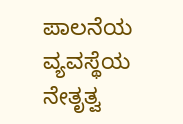ಪಾಲನೆಯ ವ್ಯವಸ್ಥೆಯ ನೇತೃತ್ವ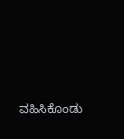ವಹಿಸಿಕೊಂಡು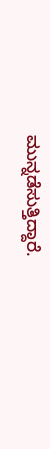ಮುನ್ನಡೆಸುತ್ತಿದ್ದಾರೆ.